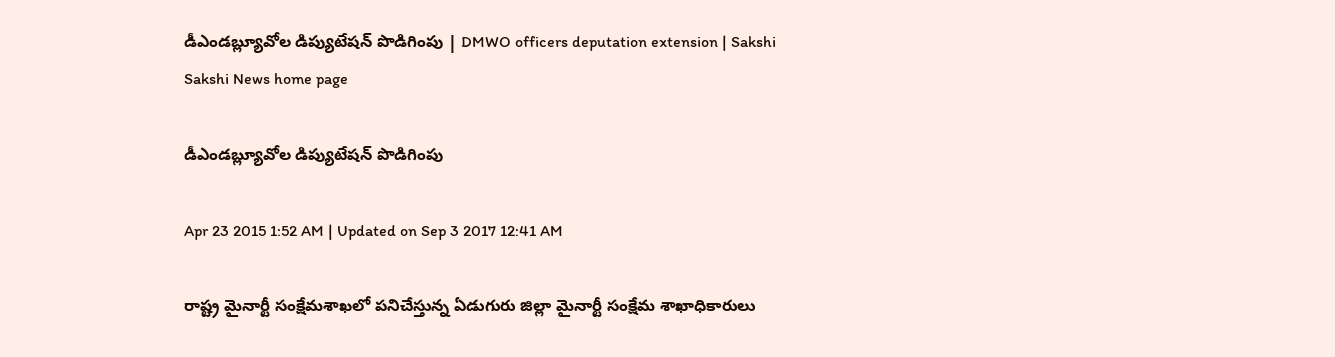డీఎండబ్ల్యూవోల డిప్యుటేషన్ పొడిగింపు | DMWO officers deputation extension | Sakshi
Sakshi News home page

డీఎండబ్ల్యూవోల డిప్యుటేషన్ పొడిగింపు

Apr 23 2015 1:52 AM | Updated on Sep 3 2017 12:41 AM

రాష్ట్ర మైనార్టీ సంక్షేమశాఖలో పనిచేస్తున్న ఏడుగురు జిల్లా మైనార్టీ సంక్షేమ శాఖాధికారులు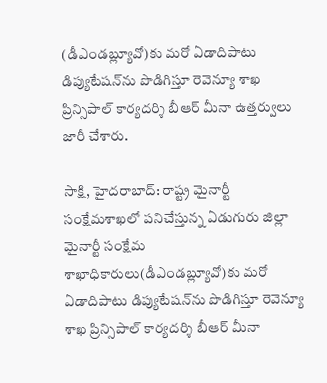(డీఎండబ్ల్యూవో)కు మరో ఏడాదిపాటు డిప్యుటేషన్‌ను పొడిగిస్తూ రెవెన్యూ శాఖ ప్రిన్సిపాల్ కార్యదర్శి బీఆర్ మీనా ఉత్తర్వులు జారీ చేశారు.

సాక్షి, హైదరాబాద్: రాష్ట్ర మైనార్టీ సంక్షేమశాఖలో పనిచేస్తున్న ఏడుగురు జిల్లా మైనార్టీ సంక్షేమ శాఖాధికారులు(డీఎండబ్ల్యూవో)కు మరో ఏడాదిపాటు డిప్యుటేషన్‌ను పొడిగిస్తూ రెవెన్యూ శాఖ ప్రిన్సిపాల్ కార్యదర్శి బీఆర్ మీనా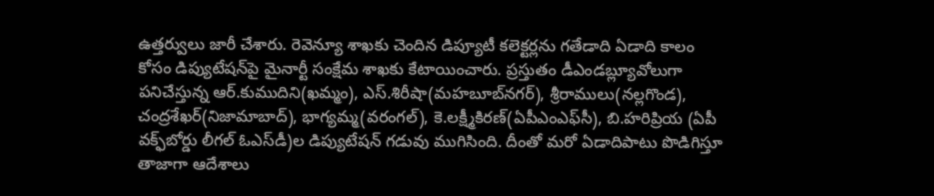ఉత్తర్వులు జారీ చేశారు. రెవెన్యూ శాఖకు చెందిన డిప్యూటీ కలెక్టర్లను గతేడాది ఏడాది కాలం కోసం డిప్యుటేషన్‌పై మైనార్టీ సంక్షేమ శాఖకు కేటాయించారు. ప్రస్తుతం డీఎండబ్ల్యూవోలుగా పనిచేస్తున్న ఆర్.కుముదిని(ఖమ్మం), ఎస్.శిరీషా(మహబూబ్‌నగర్), శ్రీరాములు(నల్లగొండ), చంద్రశేఖర్(నిజామాబాద్), భాగ్యమ్మ(వరంగల్), కె.లక్ష్మీకిరణ్(ఏపీఎంఎఫ్‌సీ), బి.హరిప్రియ (ఏపీ వక్ఫ్‌బోర్డు లీగల్ ఓఎస్‌డీ)ల డిప్యుటేషన్ గడువు ముగిసింది. దీంతో మరో ఏడాదిపాటు పొడిగిస్తూ తాజాగా ఆదేశాలు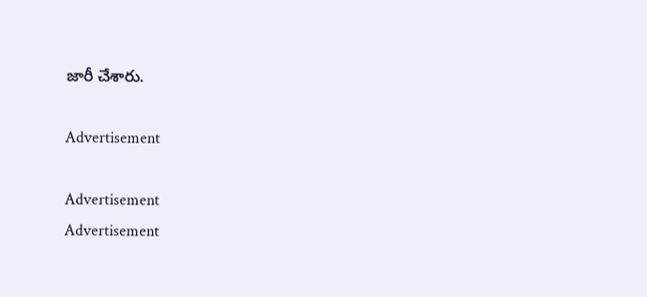జారీ చేశారు.

Advertisement

Advertisement
Advertisement